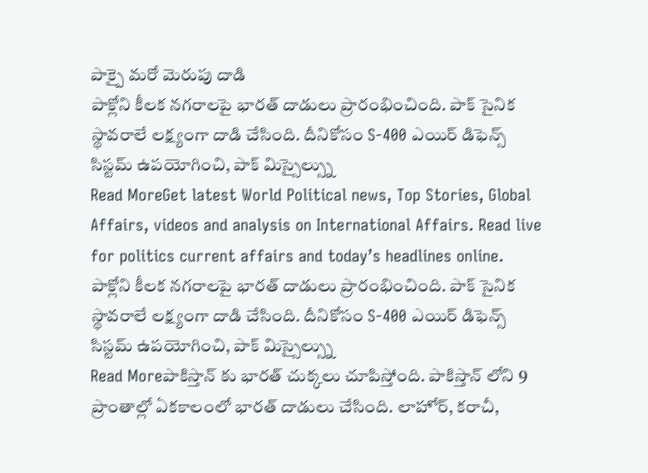పాక్పై మరో మెరుపు దాడి
పాక్లోని కీలక నగరాలపై భారత్ దాడులు ప్రారంభించింది. పాక్ సైనిక స్థావరాలే లక్ష్యంగా దాడి చేసింది. దీనికోసం S-400 ఎయిర్ డిఫెన్స్ సిస్టమ్ ఉపయోగించి, పాక్ మిస్సైల్స్ను
Read MoreGet latest World Political news, Top Stories, Global Affairs, videos and analysis on International Affairs. Read live for politics current affairs and today’s headlines online.
పాక్లోని కీలక నగరాలపై భారత్ దాడులు ప్రారంభించింది. పాక్ సైనిక స్థావరాలే లక్ష్యంగా దాడి చేసింది. దీనికోసం S-400 ఎయిర్ డిఫెన్స్ సిస్టమ్ ఉపయోగించి, పాక్ మిస్సైల్స్ను
Read Moreపాకిస్తాన్ కు భారత్ చుక్కలు చూపిస్తోంది. పాకిస్తాన్ లోని 9 ప్రాంతాల్లో ఏకకాలంలో భారత్ దాడులు చేసింది. లాహోర్, కరాచీ,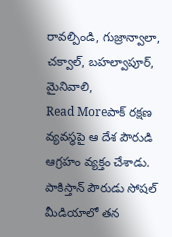రావల్పిండి, గుజ్రాన్వాలా, చక్వాల్, బహల్వాపూర్, మైనివాలి,
Read Moreపాక్ రక్షణ వ్యవస్థపై ఆ దేశ పౌరుడి ఆగ్రహం వ్యక్తం చేశాడు. పాకిస్తాన్ పౌరుడు సోషల్ మీడియాలో తన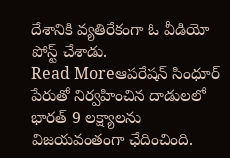దేశానికి వ్యతిరేకంగా ఓ వీడియో పోస్ట్ చేశాడు.
Read Moreఆపరేషన్ సింధూర్ పేరుతో నిర్వహించిన దాడులలో భారత్ 9 లక్ష్యాలను విజయవంతంగా ఛేదించింది.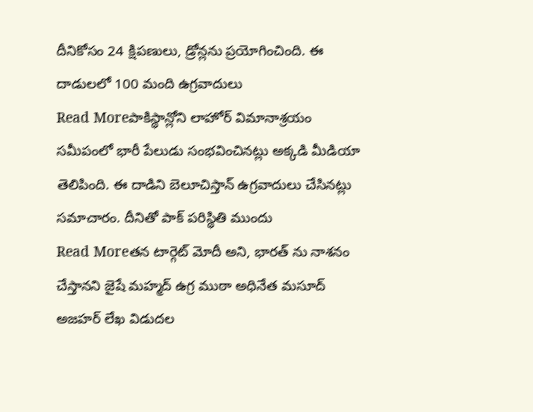దీనికోసం 24 క్షిపణులు, డ్రోన్లను ప్రయోగించింది. ఈ దాడులలో 100 మంది ఉగ్రవాదులు
Read Moreపాకిస్థాన్లోని లాహోర్ విమానాశ్రయం సమీపంలో భారీ పేలుడు సంభవించినట్లు అక్కడి మీడియా తెలిపింది. ఈ దాడిని బెలూచిస్తాన్ ఉగ్రవాదులు చేసినట్లు సమాచారం. దీనితో పాక్ పరిస్థితి ముందు
Read Moreతన టార్గెట్ మోదీ అని, భారత్ ను నాశనం చేస్తానని జైషే మహ్మద్ ఉగ్ర ముఠా అధినేత మసూద్ అజహర్ లేఖ విడుదల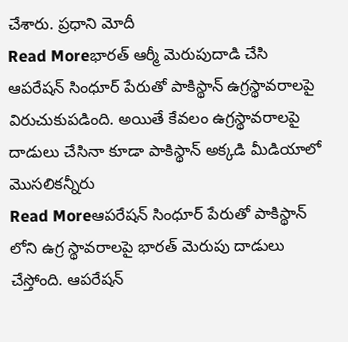చేశారు. ప్రధాని మోదీ
Read Moreభారత్ ఆర్మీ మెరుపుదాడి చేసి ఆపరేషన్ సింధూర్ పేరుతో పాకిస్థాన్ ఉగ్రస్థావరాలపై విరుచుకుపడింది. అయితే కేవలం ఉగ్రస్థావరాలపై దాడులు చేసినా కూడా పాకిస్థాన్ అక్కడి మీడియాలో మొసలికన్నీరు
Read Moreఆపరేషన్ సింధూర్ పేరుతో పాకిస్థాన్ లోని ఉగ్ర స్థావరాలపై భారత్ మెరుపు దాడులు చేస్తోంది. ఆపరేషన్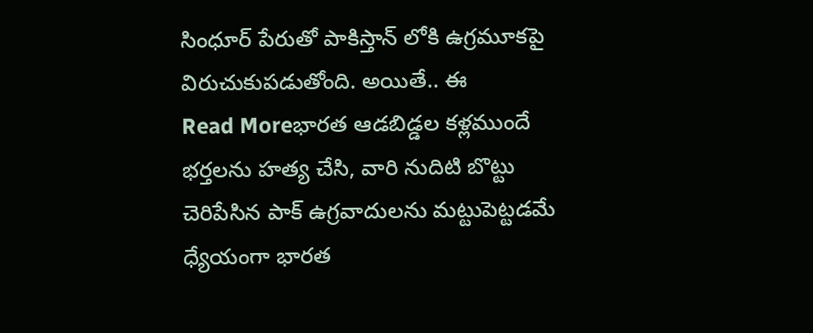సింధూర్ పేరుతో పాకిస్తాన్ లోకి ఉగ్రమూకపై విరుచుకుపడుతోంది. అయితే.. ఈ
Read Moreభారత ఆడబిడ్డల కళ్లముందే భర్తలను హత్య చేసి, వారి నుదిటి బొట్టు చెరిపేసిన పాక్ ఉగ్రవాదులను మట్టుపెట్టడమే ధ్యేయంగా భారత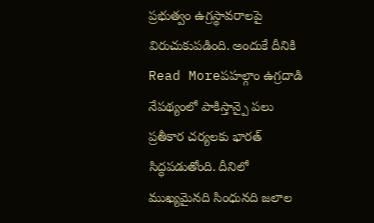ప్రభుత్వం ఉగ్రస్థావరాలపై విరుచుకుపడింది. అందుకే దీనికి
Read Moreపహల్గాం ఉగ్రదాడి నేపథ్యంలో పాకిస్తాన్పై పలు ప్రతీకార చర్యలకు భారత్ సిద్ధపడుతోంది. దీనిలో ముఖ్యమైనది సింధునది జలాల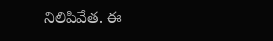నిలిపివేత. ఈ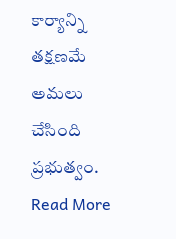కార్యాన్ని తక్షణమే అమలు చేసింది ప్రభుత్వం.
Read More